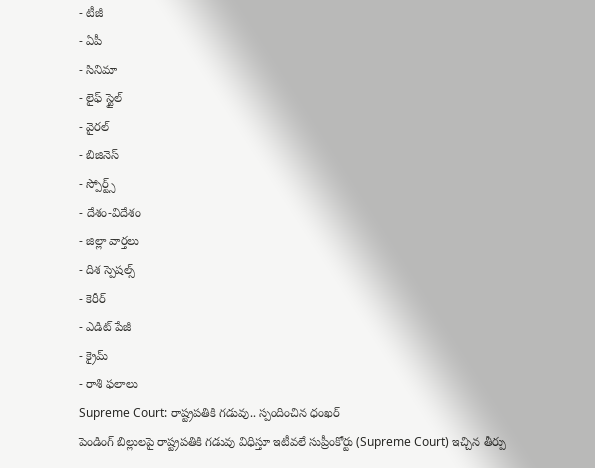- టీజీ
- ఏపీ
- సినిమా
- లైఫ్ స్టైల్
- వైరల్
- బిజినెస్
- స్పోర్ట్స్
- దేశం-విదేశం
- జిల్లా వార్తలు
- దిశ స్పెషల్స్
- కెరీర్
- ఎడిట్ పేజీ
- క్రైమ్
- రాశి ఫలాలు
Supreme Court: రాష్ట్రపతికి గడువు.. స్పందించిన ధంఖర్
పెండింగ్ బిల్లులపై రాష్ట్రపతికి గడువు విధిస్తూ ఇటీవలే సుప్రీంకోర్టు (Supreme Court) ఇచ్చిన తీర్పు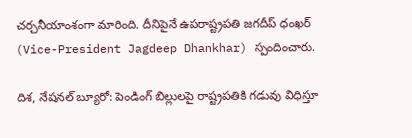చర్చనీయాంశంగా మారింది. దీనిపైనే ఉపరాష్ట్రపతి జగదీప్ ధంఖర్ (Vice-President Jagdeep Dhankhar) స్పందించారు.

దిశ, నేషనల్ బ్యూరో: పెండింగ్ బిల్లులపై రాష్ట్రపతికి గడువు విధిస్తూ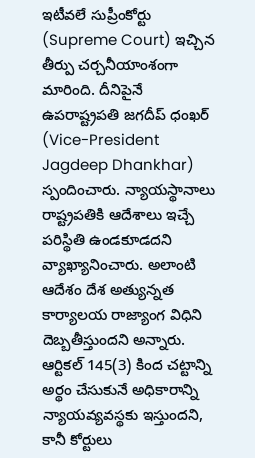ఇటీవలే సుప్రీంకోర్టు (Supreme Court) ఇచ్చిన తీర్పు చర్చనీయాంశంగా మారింది. దీనిపైనే ఉపరాష్ట్రపతి జగదీప్ ధంఖర్ (Vice-President Jagdeep Dhankhar) స్పందించారు. న్యాయస్థానాలు రాష్ట్రపతికి ఆదేశాలు ఇచ్చే పరిస్థితి ఉండకూడదని వ్యాఖ్యానించారు. అలాంటి ఆదేశం దేశ అత్యున్నత కార్యాలయ రాజ్యాంగ విధిని దెబ్బతీస్తుందని అన్నారు. ఆర్టికల్ 145(3) కింద చట్టాన్ని అర్థం చేసుకునే అధికారాన్ని న్యాయవ్యవస్థకు ఇస్తుందని, కానీ కోర్టులు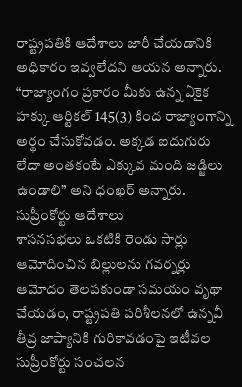రాష్ట్రపతికి ఆదేశాలు జారీ చేయడానికి అధికారం ఇవ్వలేదని ఆయన అన్నారు. “రాజ్యాంగం ప్రకారం మీకు ఉన్న ఏకైక హక్కు ఆర్టికల్ 145(3) కింద రాజ్యాంగాన్ని అర్థం చేసుకోవడం. అక్కడ ఐదుగురు లేదా అంతకంటే ఎక్కువ మంది జడ్జిలు ఉండాలి” అని ధంఖర్ అన్నారు.
సుప్రీంకోర్టు ఆదేశాలు
శాసనసభలు ఒకటికి రెండు సార్లు ఆమోదించిన బిల్లులను గవర్నర్లు ఆమోదం తెలపకుండా సమయం వృథా చేయడం, రాష్ట్రపతి పరిశీలనలో ఉన్నవీ తీవ్ర జాప్యానికి గురికావడంపై ఇటీవల సుప్రీంకోర్టు సంచలన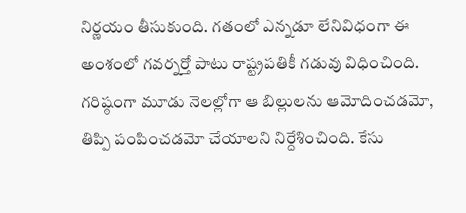నిర్ణయం తీసుకుంది. గతంలో ఎన్నడూ లేనివిధంగా ఈ అంశంలో గవర్నర్తో పాటు రాష్ట్రపతికీ గడువు విధించింది. గరిష్ఠంగా మూడు నెలల్లోగా ఆ బిల్లులను ఆమోదించడమో, తిప్పి పంపించడమో చేయాలని నిర్దేశించింది. కేసు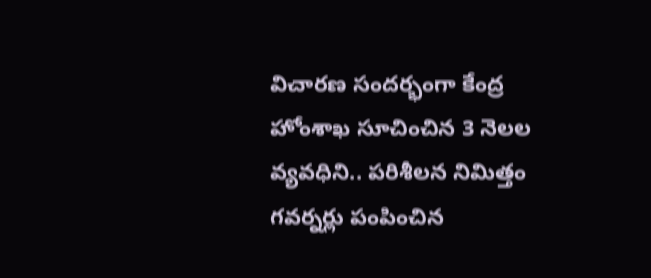విచారణ సందర్భంగా కేంద్ర హోంశాఖ సూచించిన 3 నెలల వ్యవధిని.. పరిశీలన నిమిత్తం గవర్నర్లు పంపించిన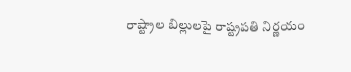రాష్ట్రాల బిల్లులపై రాష్ట్రపతి నిర్ణయం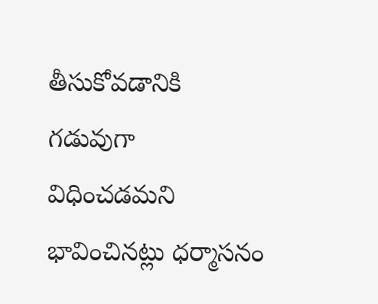తీసుకోవడానికి గడువుగా విధించడమని భావించినట్లు ధర్మాసనం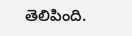తెలిపింది.